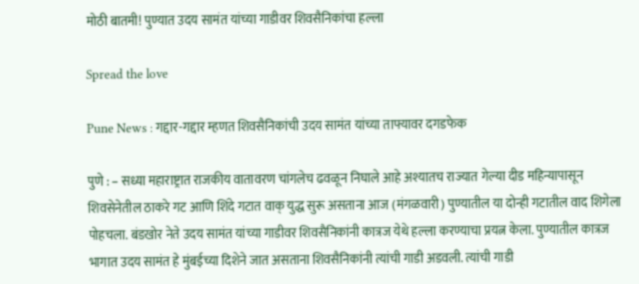मोठी बातमी! पुण्यात उदय सामंत यांच्या गाडीवर शिवसैनिकांचा हल्ला

Spread the love

Pune News : गद्दार-गद्दार म्हणत शिवसैनिकांची उदय सामंत यांच्या ताफ्यावर दगडफेक

पुणे : – सध्या महाराष्ट्रात राजकीय वातावरण चांगलेच ढवळून निघाले आहे अश्यातच राज्यात गेल्या दीड महिन्यापासून शिवसेनेतील ठाकरे गट आणि शिंदे गटात वाक् युद्ध सुरू असताना आज (मंगळवारी) पुण्यातील या दोन्ही गटातील वाद शिगेला पोहचला. बंडखोर नेते उदय सामंत यांच्या गाडीवर शिवसैनिकांनी कात्रज येथे हल्ला करण्याचा प्रयत्न केला. पुण्यातील कात्रज भागात उदय सामंत हे मुंबईच्या दिशेने जात असताना शिवसैनिकांनी त्यांची गाडी अडवली. त्यांची गाडी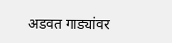अडवत गाड्यांवर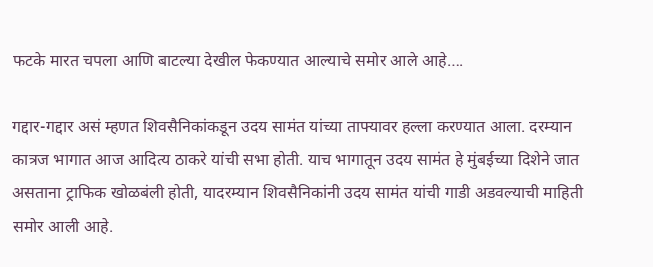फटके मारत चपला आणि बाटल्या देखील फेकण्यात आल्याचे समोर आले आहे….

गद्दार-गद्दार असं म्हणत शिवसैनिकांकडून उदय सामंत यांच्या ताफ्यावर हल्ला करण्यात आला. दरम्यान कात्रज भागात आज आदित्य ठाकरे यांची सभा होती. याच भागातून उदय सामंत हे मुंबईच्या दिशेने जात असताना ट्राफिक खोळबंली होती, यादरम्यान शिवसैनिकांनी उदय सामंत यांची गाडी अडवल्याची माहिती समोर आली आहे.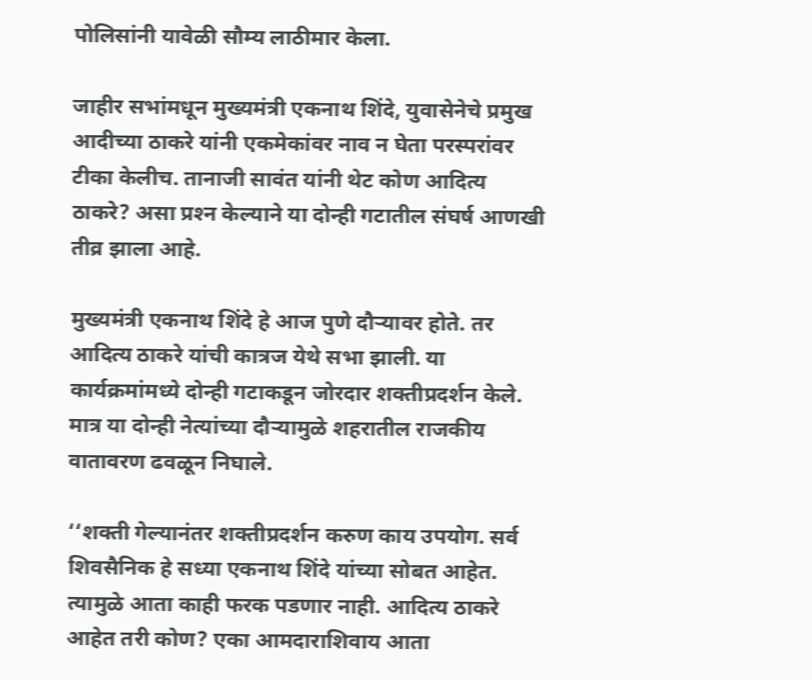पोलिसांनी यावेळी सौम्य लाठीमार केला.

जाहीर सभांमधून मुख्यमंत्री एकनाथ शिंदे, युवासेनेचे प्रमुख आदीच्या ठाकरे यांनी एकमेकांवर नाव न घेता परस्परांवर टीका केलीच. तानाजी सावंत यांनी थेट कोण आदित्य ठाकरे? असा प्रश्‍न केल्याने या दोन्ही गटातील संघर्ष आणखी तीव्र झाला आहे.

मुख्यमंत्री एकनाथ शिंदे हे आज पुणे दौऱ्यावर होते. तर आदित्य ठाकरे यांची कात्रज येथे सभा झाली. या कार्यक्रमांमध्ये दोन्ही गटाकडून जोरदार शक्तीप्रदर्शन केले. मात्र या दोन्ही नेत्यांच्या दौऱ्यामुळे शहरातील राजकीय वातावरण ढवळून निघाले.

‘‘शक्ती गेल्यानंतर शक्तीप्रदर्शन करुण काय उपयोग. सर्व शिवसैनिक हे सध्या एकनाथ शिंदे यांच्या सोबत आहेत. त्यामुळे आता काही फरक पडणार नाही. आदित्य ठाकरे आहेत तरी कोण? एका आमदाराशिवाय आता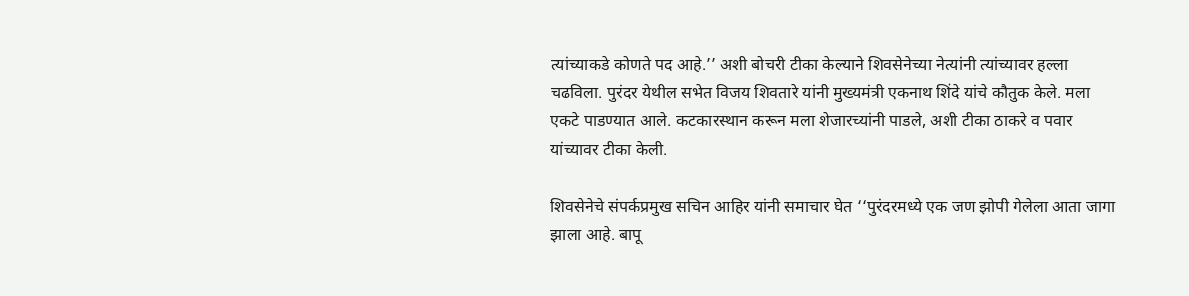त्यांच्याकडे कोणते पद आहे.’’ अशी बोचरी टीका केल्याने शिवसेनेच्या नेत्यांनी त्यांच्यावर हल्ला चढविला. पुरंदर येथील सभेत विजय शिवतारे यांनी मुख्यमंत्री एकनाथ शिंदे यांचे कौतुक केले. मला एकटे पाडण्यात आले. कटकारस्थान करून मला शेजारच्यांनी पाडले, अशी टीका ठाकरे व पवार यांच्यावर टीका केली.

शिवसेनेचे संपर्कप्रमुख सचिन आहिर यांनी समाचार घेत ‘‘पुरंदरमध्ये एक जण झोपी गेलेला आता जागा झाला आहे. बापू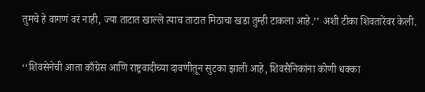तुमचे हे वागणं वरं नाही, ज्या ताटात खाल्ले त्याच ताटात मिठाचा खडा तुम्ही टाकला आहे.’’ अशी टीका शिवतारेंवर केली.

‘‘शिवसेनेची आता काँग्रेस आणि राष्ट्रवादीच्या दावणीतून सुटका झाली आहे, शिवसैनिकांना कोणी धक्का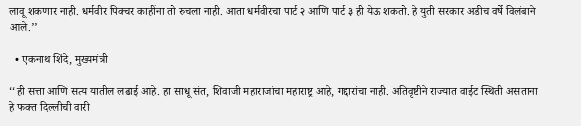लावू शकणार नाही. धर्मवीर पिक्चर काहींना तो रुचला नाही. आता धर्मवीरचा पार्ट २ आणि पार्ट ३ ही येऊ शकतो. हे युती सरकार अडीच वर्षे विलंबाने आले.’’

  • एकनाथ शिंदे, मुख्यमंत्री

‘‘ही सत्ता आणि सत्य यातील लढाई आहे. हा साधू संत, शिवाजी महाराजांचा महाराष्ट्र आहे, गद्दारांचा नाही. अतिवृष्टीने राज्यात वाईट स्थिती असताना हे फक्त दिल्लीची वारी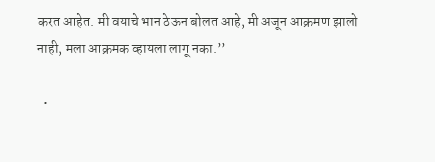करत आहेत. मी वयाचे भान ठेऊन बोलत आहे, मी अजून आक्रमण झालो नाही, मला आक्रमक व्हायला लागू नका.’’

  •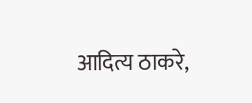आदित्य ठाकरे,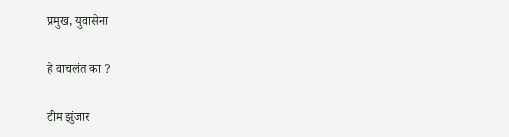प्रमुख, युवासेना

हे वाचलंत का ?

टीम झुंजार